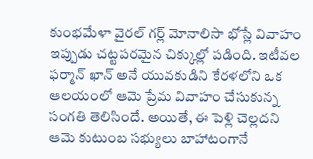కుంభమేళా వైరల్ గర్ల్ మోనాలిసా భోస్లే వివాహం ఇప్పుడు చట్టపరమైన చిక్కుల్లో పడింది. ఇటీవల ఫర్మాన్ ఖాన్ అనే యువకుడిని కేరళలోని ఒక ఆలయంలో ఆమె ప్రేమ వివాహం చేసుకున్న సంగతి తెలిసిందే. అయితే, ఈ పెళ్లి చెల్లదని ఆమె కుటుంబ సభ్యులు బాహాటంగానే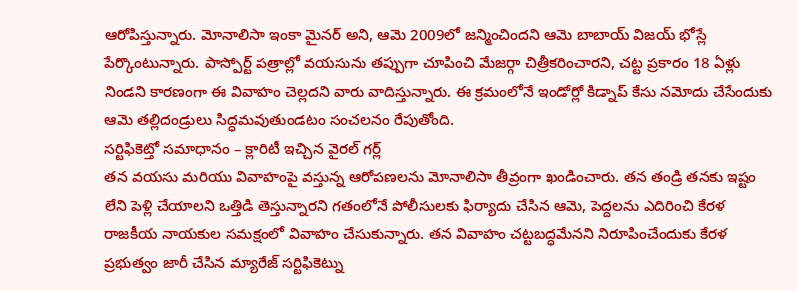ఆరోపిస్తున్నారు. మోనాలిసా ఇంకా మైనర్ అని, ఆమె 2009లో జన్మించిందని ఆమె బాబాయ్ విజయ్ భోస్లే పేర్కొంటున్నారు. పాస్పోర్ట్ పత్రాల్లో వయసును తప్పుగా చూపించి మేజర్గా చిత్రీకరించారని, చట్ట ప్రకారం 18 ఏళ్లు నిండని కారణంగా ఈ వివాహం చెల్లదని వారు వాదిస్తున్నారు. ఈ క్రమంలోనే ఇండోర్లో కిడ్నాప్ కేసు నమోదు చేసేందుకు ఆమె తల్లిదండ్రులు సిద్ధమవుతుండటం సంచలనం రేపుతోంది.
సర్టిఫికెట్తో సమాధానం – క్లారిటీ ఇచ్చిన వైరల్ గర్ల్
తన వయసు మరియు వివాహంపై వస్తున్న ఆరోపణలను మోనాలిసా తీవ్రంగా ఖండించారు. తన తండ్రి తనకు ఇష్టం లేని పెళ్లి చేయాలని ఒత్తిడి తెస్తున్నారని గతంలోనే పోలీసులకు ఫిర్యాదు చేసిన ఆమె, పెద్దలను ఎదిరించి కేరళ రాజకీయ నాయకుల సమక్షంలో వివాహం చేసుకున్నారు. తన వివాహం చట్టబద్ధమేనని నిరూపించేందుకు కేరళ ప్రభుత్వం జారీ చేసిన మ్యారేజ్ సర్టిఫికెట్ను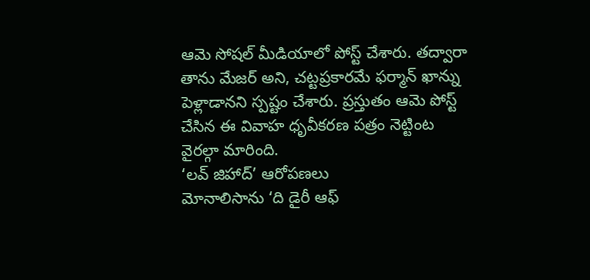ఆమె సోషల్ మీడియాలో పోస్ట్ చేశారు. తద్వారా తాను మేజర్ అని, చట్టప్రకారమే ఫర్మాన్ ఖాన్ను పెళ్లాడానని స్పష్టం చేశారు. ప్రస్తుతం ఆమె పోస్ట్ చేసిన ఈ వివాహ ధృవీకరణ పత్రం నెట్టింట వైరల్గా మారింది.
‘లవ్ జిహాద్’ ఆరోపణలు
మోనాలిసాను ‘ది డైరీ ఆఫ్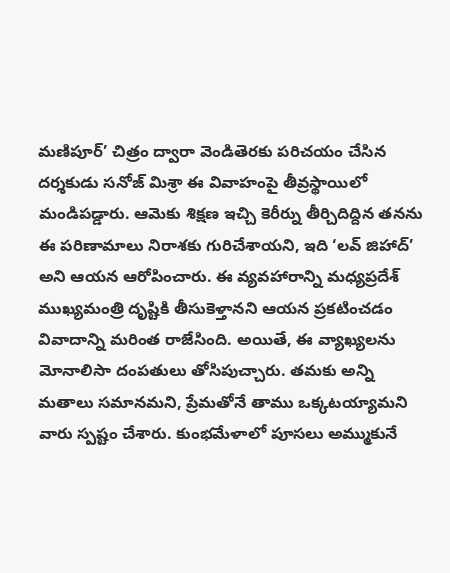మణిపూర్’ చిత్రం ద్వారా వెండితెరకు పరిచయం చేసిన దర్శకుడు సనోజ్ మిశ్రా ఈ వివాహంపై తీవ్రస్థాయిలో మండిపడ్డారు. ఆమెకు శిక్షణ ఇచ్చి కెరీర్ను తీర్చిదిద్దిన తనను ఈ పరిణామాలు నిరాశకు గురిచేశాయని, ఇది ‘లవ్ జిహాద్’ అని ఆయన ఆరోపించారు. ఈ వ్యవహారాన్ని మధ్యప్రదేశ్ ముఖ్యమంత్రి దృష్టికి తీసుకెళ్తానని ఆయన ప్రకటించడం వివాదాన్ని మరింత రాజేసింది. అయితే, ఈ వ్యాఖ్యలను మోనాలిసా దంపతులు తోసిపుచ్చారు. తమకు అన్ని మతాలు సమానమని, ప్రేమతోనే తాము ఒక్కటయ్యామని వారు స్పష్టం చేశారు. కుంభమేళాలో పూసలు అమ్ముకునే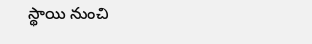స్థాయి నుంచి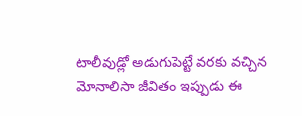టాలీవుడ్లో అడుగుపెట్టే వరకు వచ్చిన మోనాలిసా జీవితం ఇప్పుడు ఈ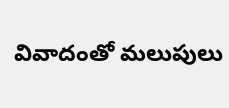వివాదంతో మలుపులు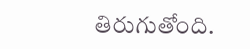తిరుగుతోంది.